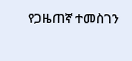የጋዜጠኛ ተመስገን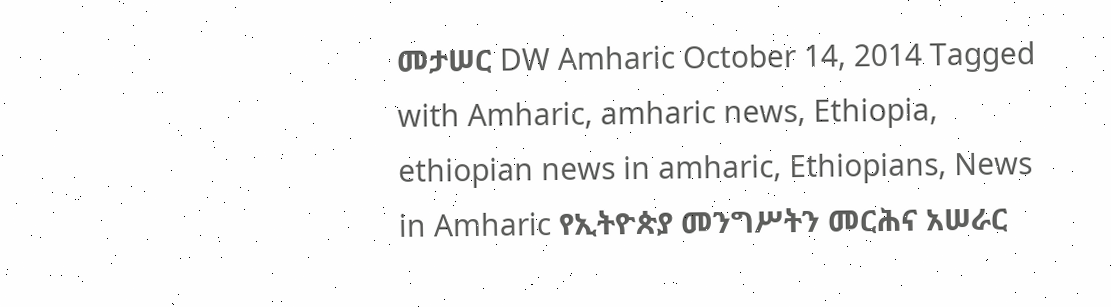መታሠር DW Amharic October 14, 2014 Tagged with Amharic, amharic news, Ethiopia, ethiopian news in amharic, Ethiopians, News in Amharic የኢትዮጵያ መንግሥትን መርሕና አሠራር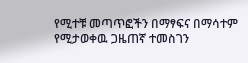የሚተቹ መጣጥፎችን በማፃፍና በማሳተም የሚታወቀዉ ጋዜጠኛ ተመስገን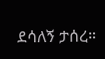ደሳለኝ ታሰረ።